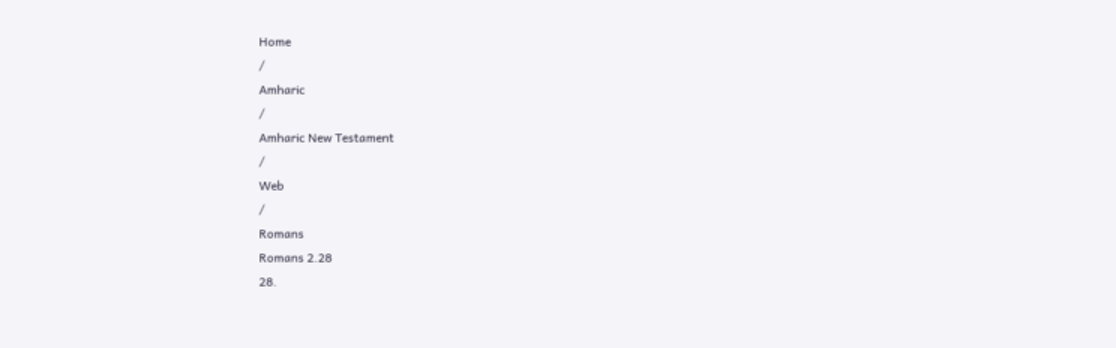Home
/
Amharic
/
Amharic New Testament
/
Web
/
Romans
Romans 2.28
28.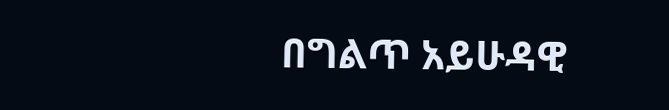በግልጥ አይሁዳዊ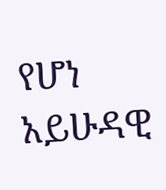የሆነ አይሁዳዊ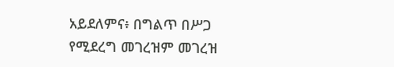አይደለምና፥ በግልጥ በሥጋ የሚደረግ መገረዝም መገረዝ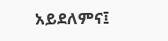አይደለምና፤